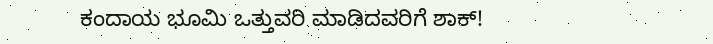ಕಂದಾಯ ಭೂಮಿ ಒತ್ತುವರಿ ಮಾಡಿದವರಿಗೆ ಶಾಕ್!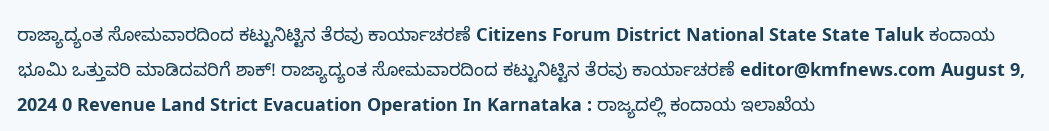ರಾಜ್ಯಾದ್ಯಂತ ಸೋಮವಾರದಿಂದ ಕಟ್ಟುನಿಟ್ಟಿನ ತೆರವು ಕಾರ್ಯಾಚರಣೆ Citizens Forum District National State State Taluk ಕಂದಾಯ ಭೂಮಿ ಒತ್ತುವರಿ ಮಾಡಿದವರಿಗೆ ಶಾಕ್! ರಾಜ್ಯಾದ್ಯಂತ ಸೋಮವಾರದಿಂದ ಕಟ್ಟುನಿಟ್ಟಿನ ತೆರವು ಕಾರ್ಯಾಚರಣೆ editor@kmfnews.com August 9, 2024 0 Revenue Land Strict Evacuation Operation In Karnataka : ರಾಜ್ಯದಲ್ಲಿ ಕಂದಾಯ ಇಲಾಖೆಯ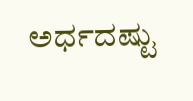ಅರ್ಧದಷ್ಟು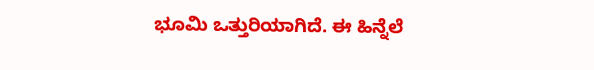ಭೂಮಿ ಒತ್ತುರಿಯಾಗಿದೆ. ಈ ಹಿನ್ನೆಲೆ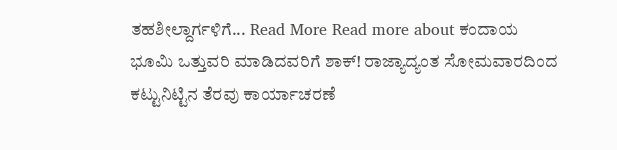ತಹಶೀಲ್ದಾರ್ಗಳಿಗೆ... Read More Read more about ಕಂದಾಯ ಭೂಮಿ ಒತ್ತುವರಿ ಮಾಡಿದವರಿಗೆ ಶಾಕ್! ರಾಜ್ಯಾದ್ಯಂತ ಸೋಮವಾರದಿಂದ ಕಟ್ಟುನಿಟ್ಟಿನ ತೆರವು ಕಾರ್ಯಾಚರಣೆ